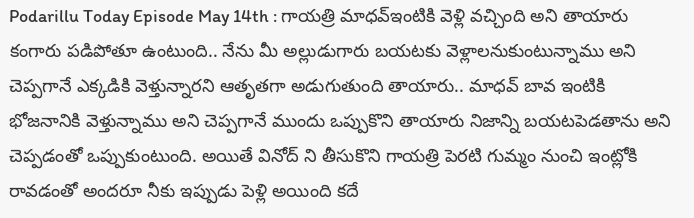Podarillu Today Episode May 14th : గాయత్రి మాధవ్ఇంటికి వెళ్లి వచ్చింది అని తాయారు కంగారు పడిపోతూ ఉంటుంది.. నేను మీ అల్లుడుగారు బయటకు వెళ్లాలనుకుంటున్నాము అని చెప్పగానే ఎక్కడికి వెళ్తున్నారని ఆతృతగా అడుగుతుంది తాయారు.. మాధవ్ బావ ఇంటికి భోజనానికి వెళ్తున్నాము అని చెప్పగానే ముందు ఒప్పుకొని తాయారు నిజాన్ని బయటపెడతాను అని చెప్పడంతో ఒప్పుకుంటుంది. అయితే వినోద్ ని తీసుకొని గాయత్రి పెరటి గుమ్మం నుంచి ఇంట్లోకి రావడంతో అందరూ నీకు ఇప్పుడు పెళ్లి అయింది కదే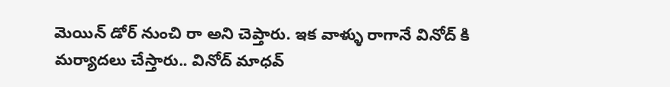మెయిన్ డోర్ నుంచి రా అని చెప్తారు. ఇక వాళ్ళు రాగానే వినోద్ కి మర్యాదలు చేస్తారు.. వినోద్ మాధవ్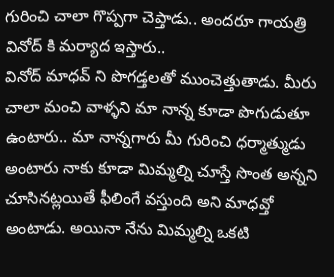గురించి చాలా గొప్పగా చెప్తాడు.. అందరూ గాయత్రి వినోద్ కి మర్యాద ఇస్తారు..
వినోద్ మాధవ్ ని పొగడ్తలతో ముంచెత్తుతాడు. మీరు చాలా మంచి వాళ్ళని మా నాన్న కూడా పొగుడుతూ ఉంటారు.. మా నాన్నగారు మీ గురించి ధర్మాత్ముడు అంటారు నాకు కూడా మిమ్మల్ని చూస్తే సొంత అన్నని చూసినట్లయితే ఫీలింగే వస్తుంది అని మాధవ్తో అంటాడు. అయినా నేను మిమ్మల్ని ఒకటి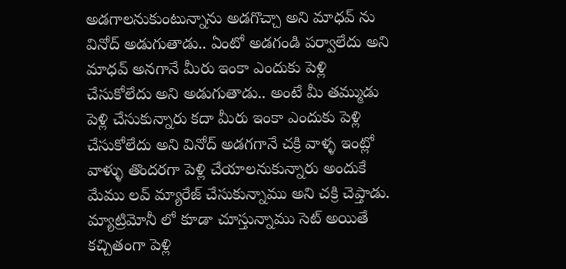అడగాలనుకుంటున్నాను అడగొచ్చా అని మాధవ్ ను వినోద్ అడుగుతాడు.. ఏంటో అడగండి పర్వాలేదు అని మాధవ్ అనగానే మీరు ఇంకా ఎందుకు పెళ్లి చేసుకోలేదు అని అడుగుతాడు.. అంటే మీ తమ్ముడు పెళ్లి చేసుకున్నారు కదా మీరు ఇంకా ఎందుకు పెళ్లి చేసుకోలేదు అని వినోద్ అడగగానే చక్రి వాళ్ళ ఇంట్లో వాళ్ళు తొందరగా పెళ్లి చేయాలనుకున్నారు అందుకే మేము లవ్ మ్యారేజ్ చేసుకున్నాము అని చక్రి చెప్తాడు. మ్యాట్రిమోనీ లో కూడా చూస్తున్నాము సెట్ అయితే కచ్చితంగా పెళ్లి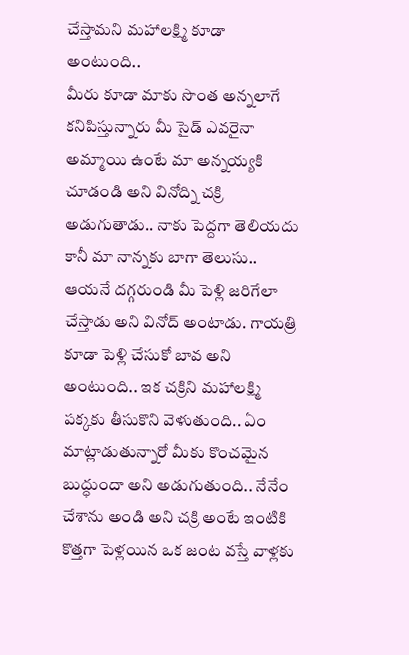చేస్తామని మహాలక్ష్మి కూడా అంటుంది..
మీరు కూడా మాకు సొంత అన్నలాగే కనిపిస్తున్నారు మీ సైడ్ ఎవరైనా అమ్మాయి ఉంటే మా అన్నయ్యకి చూడండి అని వినోద్ని చక్రి అడుగుతాడు.. నాకు పెద్దగా తెలియదు కానీ మా నాన్నకు బాగా తెలుసు.. ఆయనే దగ్గరుండి మీ పెళ్లి జరిగేలా చేస్తాడు అని వినోద్ అంటాడు. గాయత్రి కూడా పెళ్లి చేసుకో బావ అని అంటుంది.. ఇక చక్రిని మహాలక్ష్మి పక్కకు తీసుకొని వెళుతుంది.. ఏం మాట్లాడుతున్నారో మీకు కొంచమైన బుద్ధుందా అని అడుగుతుంది.. నేనేం చేశాను అండి అని చక్రి అంటే ఇంటికి కొత్తగా పెళ్లయిన ఒక జంట వస్తే వాళ్లకు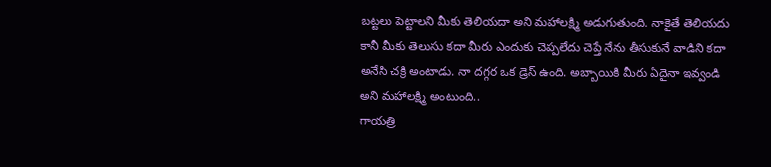బట్టలు పెట్టాలని మీకు తెలియదా అని మహాలక్ష్మి అడుగుతుంది. నాకైతే తెలియదు కానీ మీకు తెలుసు కదా మీరు ఎందుకు చెప్పలేదు చెప్తే నేను తీసుకునే వాడిని కదా అనేసి చక్రి అంటాడు. నా దగ్గర ఒక డ్రెస్ ఉంది. అబ్బాయికి మీరు ఏదైనా ఇవ్వండి అని మహాలక్ష్మి అంటుంది..
గాయత్రి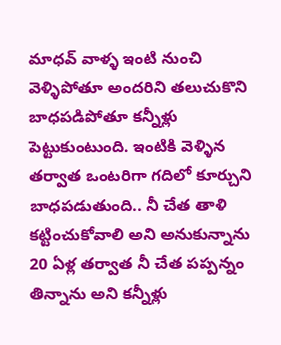మాధవ్ వాళ్ళ ఇంటి నుంచి వెళ్ళిపోతూ అందరిని తలుచుకొని బాధపడిపోతూ కన్నీళ్లు పెట్టుకుంటుంది. ఇంటికి వెళ్ళిన తర్వాత ఒంటరిగా గదిలో కూర్చుని బాధపడుతుంది.. నీ చేత తాళి కట్టించుకోవాలి అని అనుకున్నాను 20 ఏళ్ల తర్వాత నీ చేత పప్పన్నం తిన్నాను అని కన్నీళ్లు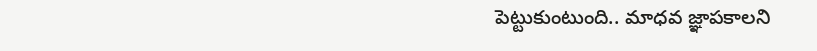పెట్టుకుంటుంది.. మాధవ జ్ఞాపకాలని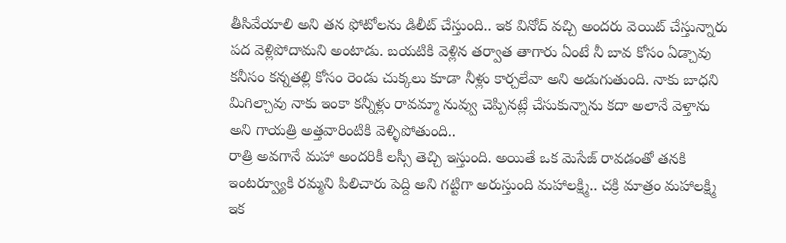తీసివేయాలి అని తన ఫోటోలను డిలీట్ చేస్తుంది.. ఇక వినోద్ వచ్చి అందరు వెయిట్ చేస్తున్నారు పద వెళ్లిపోదామని అంటాడు. బయటికి వెళ్లిన తర్వాత తాగారు ఏంటే నీ బావ కోసం ఏడ్చావు కనీసం కన్నతల్లి కోసం రెండు చుక్కలు కూడా నీళ్లు కార్చలేవా అని అడుగుతుంది. నాకు బాధని మిగిల్చావు నాకు ఇంకా కన్నీళ్లు రావమ్మా నువ్వు చెప్పినట్లే చేసుకున్నాను కదా అలానే వెళ్తాను అని గాయత్రి అత్తవారింటికి వెళ్ళిపోతుంది..
రాత్రి అవగానే మహా అందరికీ లస్సీ తెచ్చి ఇస్తుంది. అయితే ఒక మెసేజ్ రావడంతో తనకి ఇంటర్వ్యూకి రమ్మని పిలిచారు పెద్ది అని గట్టిగా అరుస్తుంది మహాలక్ష్మి.. చక్రి మాత్రం మహాలక్ష్మి ఇక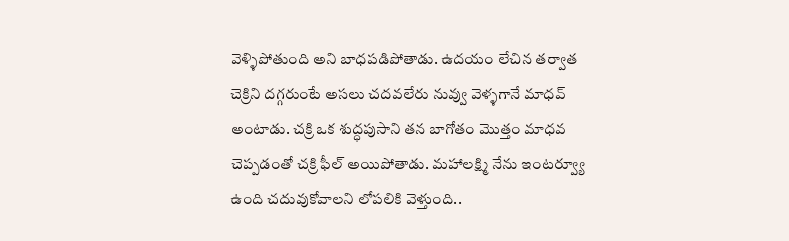వెళ్ళిపోతుంది అని బాధపడిపోతాడు. ఉదయం లేచిన తర్వాత చెక్రిని దగ్గరుంటే అసలు చదవలేరు నువ్వు వెళ్ళగానే మాధవ్ అంటాడు. చక్రి ఒక శుద్ధపుసాని తన బాగోతం మొత్తం మాధవ చెప్పడంతో చక్రి ఫీల్ అయిపోతాడు. మహాలక్ష్మి నేను ఇంటర్వ్యూ ఉంది చదువుకోవాలని లోపలికి వెళ్తుంది..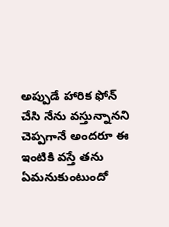అప్పుడే హారిక ఫోన్ చేసి నేను వస్తున్నానని చెప్పగానే అందరూ ఈ ఇంటికి వస్తే తను ఏమనుకుంటుందో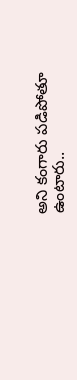అని కంగారు పడిపోతూ ఉంటారు..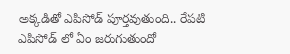అక్కడితో ఎపిసోడ్ పూర్తవుతుంది.. రేపటి ఎపిసోడ్ లో ఏం జరుగుతుందో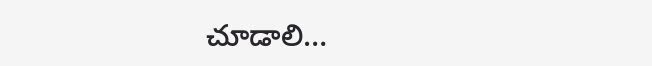చూడాలి…